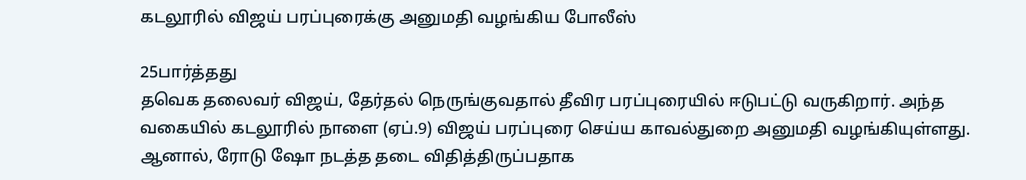கடலூரில் விஜய் பரப்புரைக்கு அனுமதி வழங்கிய போலீஸ்

25பார்த்தது
தவெக தலைவர் விஜய், தேர்தல் நெருங்குவதால் தீவிர பரப்புரையில் ஈடுபட்டு வருகிறார். அந்த வகையில் கடலூரில் நாளை (ஏப்.9) விஜய் பரப்புரை செய்ய காவல்துறை அனுமதி வழங்கியுள்ளது. ஆனால், ரோடு ஷோ நடத்த தடை விதித்திருப்பதாக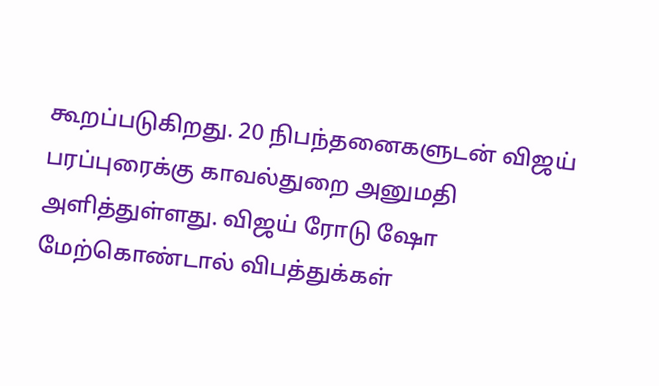கூறப்படுகிறது. 20 நிபந்தனைகளுடன் விஜய் பரப்புரைக்கு காவல்துறை அனுமதி அளித்துள்ளது. விஜய் ரோடு ஷோ மேற்கொண்டால் விபத்துக்கள்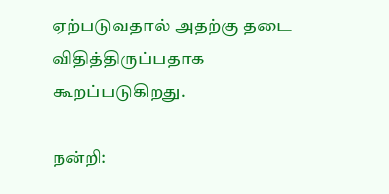ஏற்படுவதால் அதற்கு தடை விதித்திருப்பதாக கூறப்படுகிறது.

நன்றி: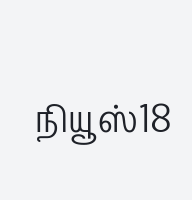நியூஸ்18